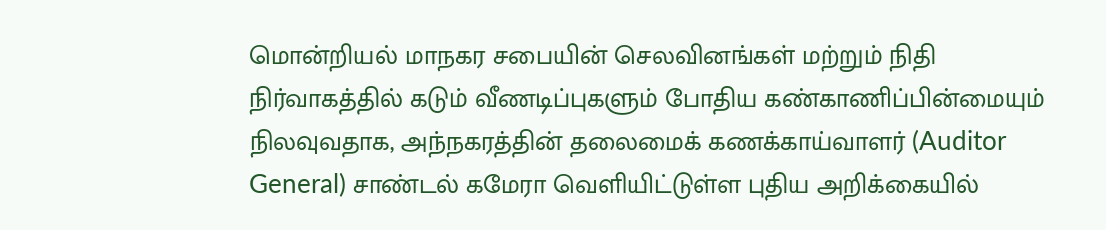மொன்றியல் மாநகர சபையின் செலவினங்கள் மற்றும் நிதி நிர்வாகத்தில் கடும் வீணடிப்புகளும் போதிய கண்காணிப்பின்மையும் நிலவுவதாக, அந்நகரத்தின் தலைமைக் கணக்காய்வாளர் (Auditor General) சாண்டல் கமேரா வெளியிட்டுள்ள புதிய அறிக்கையில்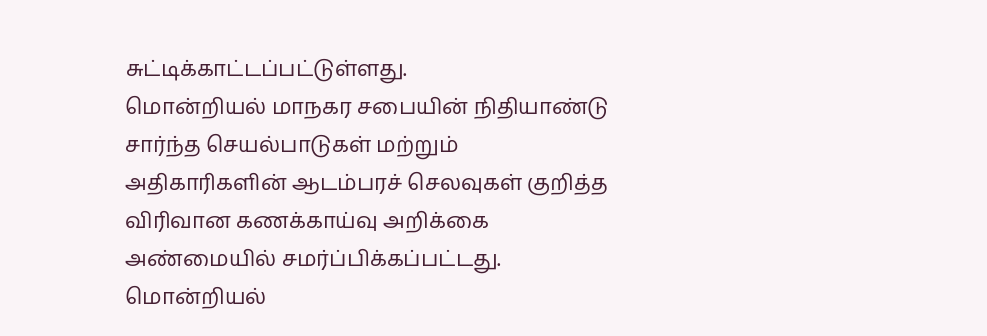சுட்டிக்காட்டப்பட்டுள்ளது.
மொன்றியல் மாநகர சபையின் நிதியாண்டு சார்ந்த செயல்பாடுகள் மற்றும் அதிகாரிகளின் ஆடம்பரச் செலவுகள் குறித்த விரிவான கணக்காய்வு அறிக்கை அண்மையில் சமர்ப்பிக்கப்பட்டது.
மொன்றியல்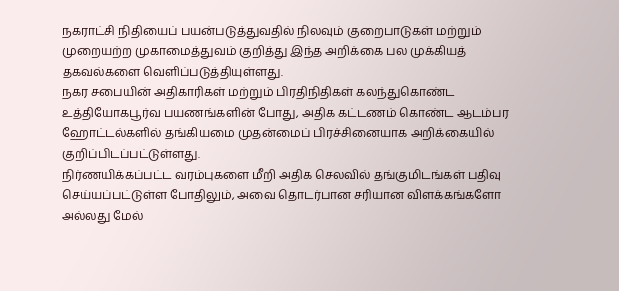நகராட்சி நிதியைப் பயன்படுத்துவதில் நிலவும் குறைபாடுகள் மற்றும் முறையற்ற முகாமைத்துவம் குறித்து இந்த அறிக்கை பல முக்கியத் தகவல்களை வெளிப்படுத்தியுள்ளது.
நகர சபையின் அதிகாரிகள் மற்றும் பிரதிநிதிகள் கலந்துகொண்ட உத்தியோகபூர்வ பயணங்களின் போது, அதிக கட்டணம் கொண்ட ஆடம்பர ஹோட்டல்களில் தங்கியமை முதன்மைப் பிரச்சினையாக அறிக்கையில் குறிப்பிடப்பட்டுள்ளது.
நிர்ணயிக்கப்பட்ட வரம்புகளை மீறி அதிக செலவில் தங்குமிடங்கள் பதிவு செய்யப்பட்டுள்ள போதிலும், அவை தொடர்பான சரியான விளக்கங்களோ அல்லது மேல்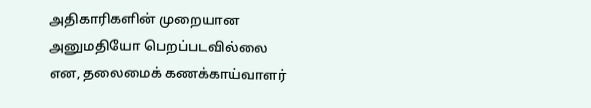அதிகாரிகளின் முறையான அனுமதியோ பெறப்படவில்லை என, தலைமைக் கணக்காய்வாளர்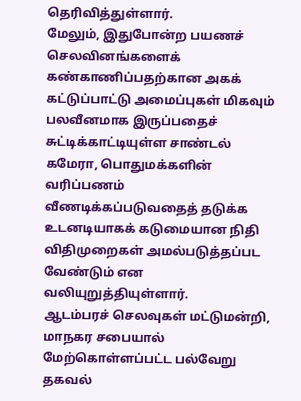தெரிவித்துள்ளார்.
மேலும், இதுபோன்ற பயணச் செலவினங்களைக் கண்காணிப்பதற்கான அகக் கட்டுப்பாட்டு அமைப்புகள் மிகவும் பலவீனமாக இருப்பதைச் சுட்டிக்காட்டியுள்ள சாண்டல் கமேரா, பொதுமக்களின் வரிப்பணம் வீணடிக்கப்படுவதைத் தடுக்க உடனடியாகக் கடுமையான நிதி விதிமுறைகள் அமல்படுத்தப்பட வேண்டும் என வலியுறுத்தியுள்ளார்.
ஆடம்பரச் செலவுகள் மட்டுமன்றி, மாநகர சபையால் மேற்கொள்ளப்பட்ட பல்வேறு தகவல்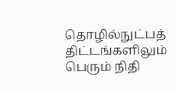தொழில்நுட்பத் திட்டங்களிலும் பெரும் நிதி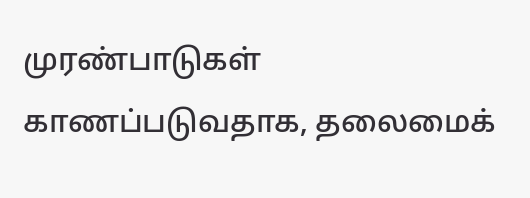முரண்பாடுகள் காணப்படுவதாக, தலைமைக்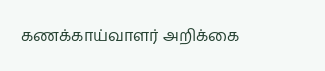கணக்காய்வாளர் அறிக்கை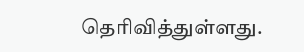தெரிவித்துள்ளது.